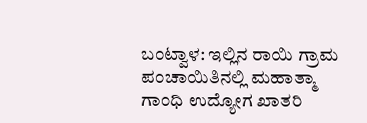ಬಂಟ್ವಾಳ: ಇಲ್ಲಿನ ರಾಯಿ ಗ್ರಾಮ ಪಂಚಾಯಿತಿನಲ್ಲಿ ಮಹಾತ್ಮಾ ಗಾಂಧಿ ಉದ್ಯೋಗ ಖಾತರಿ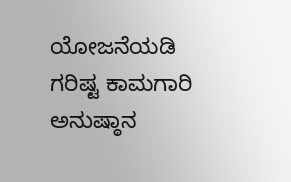ಯೋಜನೆಯಡಿ ಗರಿಷ್ಟ ಕಾಮಗಾರಿ ಅನುಷ್ಠಾನ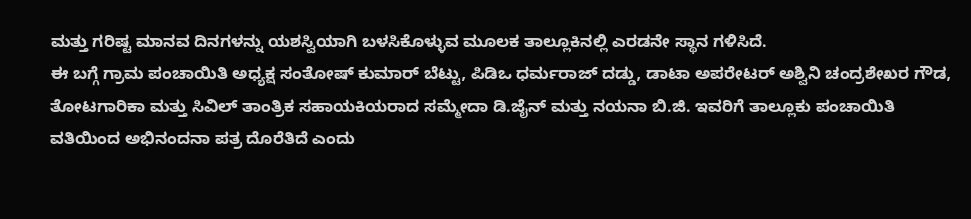ಮತ್ತು ಗರಿಷ್ಟ ಮಾನವ ದಿನಗಳನ್ನು ಯಶಸ್ವಿಯಾಗಿ ಬಳಸಿಕೊಳ್ಳುವ ಮೂಲಕ ತಾಲ್ಲೂಕಿನಲ್ಲಿ ಎರಡನೇ ಸ್ಥಾನ ಗಳಿಸಿದೆ.
ಈ ಬಗ್ಗೆ ಗ್ರಾಮ ಪಂಚಾಯಿತಿ ಅಧ್ಯಕ್ಷ ಸಂತೋಷ್ ಕುಮಾರ್ ಬೆಟ್ಟು, ಪಿಡಿಒ ಧರ್ಮರಾಜ್ ದಡ್ಡು, ಡಾಟಾ ಅಪರೇಟರ್ ಅಶ್ವಿನಿ ಚಂದ್ರಶೇಖರ ಗೌಡ, ತೋಟಗಾರಿಕಾ ಮತ್ತು ಸಿವಿಲ್ ತಾಂತ್ರಿಕ ಸಹಾಯಕಿಯರಾದ ಸಮ್ಮೇದಾ ಡಿ.ಜೈನ್ ಮತ್ತು ನಯನಾ ಬಿ.ಜಿ. ಇವರಿಗೆ ತಾಲ್ಲೂಕು ಪಂಚಾಯಿತಿ ವತಿಯಿಂದ ಅಭಿನಂದನಾ ಪತ್ರ ದೊರೆತಿದೆ ಎಂದು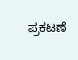ಪ್ರಕಟಣೆ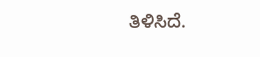ತಿಳಿಸಿದೆ.